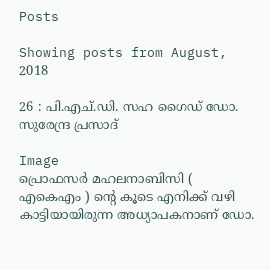Posts

Showing posts from August, 2018

26 : പി.എച്.ഡി. സഹ ഗൈഡ് ഡോ. സുരേന്ദ്ര പ്രസാദ്

Image
പ്രൊഫസര്‍ മഹലനാബിസി ( എകെഎം ) ന്റെ കൂടെ എനിക്ക് വഴി കാട്ടിയായിരുന്ന അധ്യാപകനാണ് ഡോ.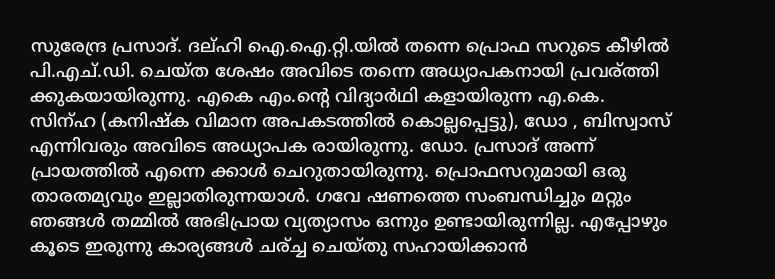സുരേന്ദ്ര പ്രസാദ്. ദല്ഹി ഐ.ഐ.റ്റി.യില്‍ തന്നെ പ്രൊഫ സറുടെ കീഴില്‍ പി.എച്.ഡി. ചെയ്ത ശേഷം അവിടെ തന്നെ അധ്യാപകനായി പ്രവര്ത്തി ക്കുകയായിരുന്നു. എകെ എം.ന്റെ വിദ്യാർഥി കളായിരുന്ന എ.കെ. സിന്ഹ (കനിഷ്ക വിമാന അപകടത്തില്‍ കൊല്ലപ്പെട്ടു), ഡോ , ബിസ്വാസ് എന്നിവരും അവിടെ അധ്യാപക രായിരുന്നു. ഡോ. പ്രസാദ് അന്ന് പ്രായത്തില്‍ എന്നെ ക്കാള്‍ ചെറുതായിരുന്നു. പ്രൊഫസറുമായി ഒരു താരതമ്യവും ഇല്ലാതിരുന്നയാള്‍. ഗവേ ഷണത്തെ സംബന്ധിച്ചും മറ്റും ഞങ്ങള്‍ തമ്മില്‍ അഭിപ്രായ വ്യത്യാസം ഒന്നും ഉണ്ടായിരുന്നില്ല. എപ്പോഴും കൂടെ ഇരുന്നു കാര്യങ്ങള്‍ ചര്ച്ച ചെയ്തു സഹായിക്കാന്‍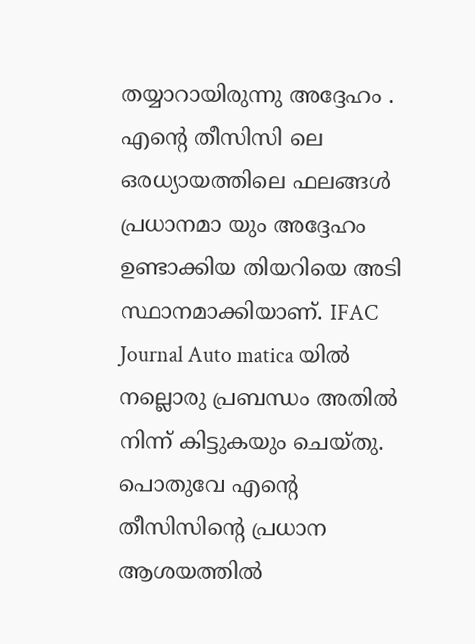തയ്യാറായിരുന്നു അദ്ദേഹം . എന്റെ തീസിസി ലെ ഒരധ്യായത്തിലെ ഫലങ്ങള്‍ പ്രധാനമാ യും അദ്ദേഹം ഉണ്ടാക്കിയ തിയറിയെ അടി സ്ഥാനമാക്കിയാണ്. IFAC Journal Auto matica യില്‍ നല്ലൊരു പ്രബന്ധം അതില്‍ നിന്ന് കിട്ടുകയും ചെയ്തു. പൊതുവേ എന്റെ തീസിസിന്റെ പ്രധാന ആശയത്തില്‍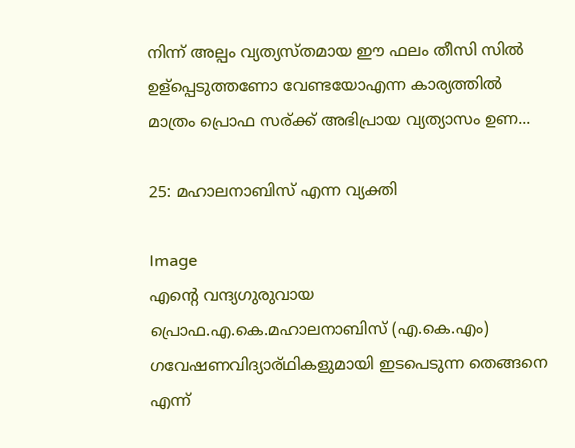നിന്ന് അല്പം വ്യത്യസ്തമായ ഈ ഫലം തീസി സില്‍ ഉള്പ്പെടുത്തണോ വേണ്ടയോഎന്ന കാര്യത്തില്‍ മാത്രം പ്രൊഫ സര്ക്ക് അഭിപ്രായ വ്യത്യാസം ഉണ...

25: മഹാലനാബിസ് എന്ന വ്യക്തി

Image
എന്റെ വന്ദ്യഗുരുവായ പ്രൊഫ.എ.കെ.മഹാലനാബിസ് (എ.കെ.എം) ഗവേഷണവിദ്യാര്ഥികളുമായി ഇടപെടുന്ന തെങ്ങനെ എന്ന്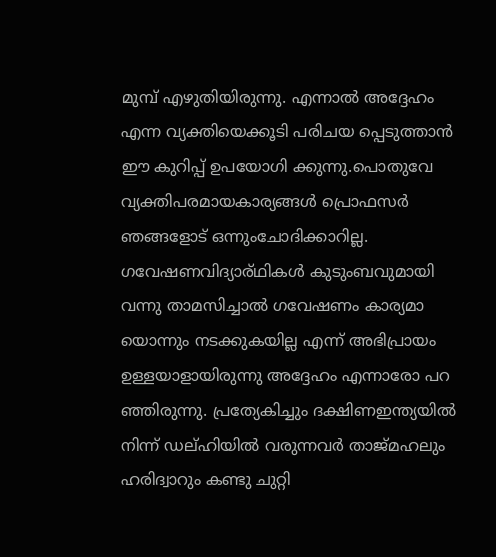മുമ്പ് എഴുതിയിരുന്നു. എന്നാല്‍ അദ്ദേഹം എന്ന വ്യക്തിയെക്കൂടി പരിചയ പ്പെടുത്താന്‍ ഈ കുറിപ്പ് ഉപയോഗി ക്കുന്നു.പൊതുവേ വ്യക്തിപരമായകാര്യങ്ങള്‍ പ്രൊഫസര്‍ ഞങ്ങളോട് ഒന്നുംചോദിക്കാറില്ല. ഗവേഷണവിദ്യാര്ഥികള്‍ കുടുംബവുമായി വന്നു താമസിച്ചാല്‍ ഗവേഷണം കാര്യമാ യൊന്നും നടക്കുകയില്ല എന്ന് അഭിപ്രായം ഉള്ളയാളായിരുന്നു അദ്ദേഹം എന്നാരോ പറ ഞ്ഞിരുന്നു. പ്രത്യേകിച്ചും ദക്ഷിണഇന്ത്യയില്‍ നിന്ന് ഡല്ഹിയില്‍ വരുന്നവര്‍ താജ്മഹലും ഹരിദ്വാറും കണ്ടു ചുറ്റി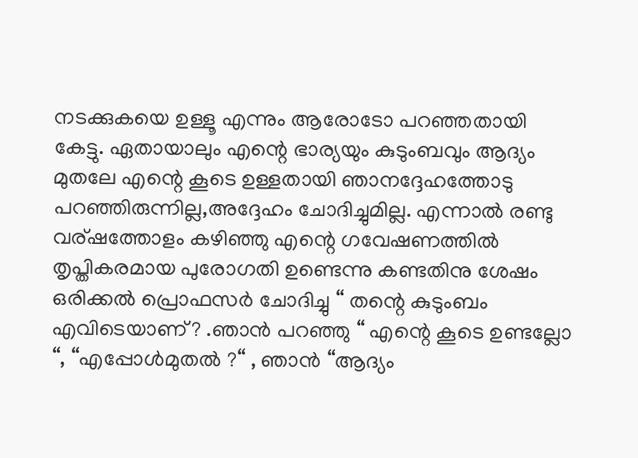നടക്കുകയെ ഉള്ളൂ എന്നും ആരോടോ പറഞ്ഞതായി കേട്ടു. ഏതായാലും എന്റെ ഭാര്യയും കുടുംബവും ആദ്യം മുതലേ എന്റെ കൂടെ ഉള്ളതായി ഞാനദ്ദേഹത്തോടു പറഞ്ഞിരുന്നില്ല,അദ്ദേഹം ചോദിച്ചുമില്ല. എന്നാല്‍ രണ്ടു വര്ഷത്തോളം കഴിഞ്ഞു എന്റെ ഗവേഷണത്തില്‍ തൃപ്തികരമായ പുരോഗതി ഉണ്ടെന്നു കണ്ടതിനു ശേഷം ഒരിക്കല്‍ പ്രൊഫസര്‍ ചോദിച്ചു “ തന്റെ കുടുംബം എവിടെയാണ്? .ഞാന്‍ പറഞ്ഞു “ എന്റെ കൂടെ ഉണ്ടല്ലോ “, “എപ്പോള്‍മുതല്‍ ?“ , ഞാന്‍ “ആദ്യം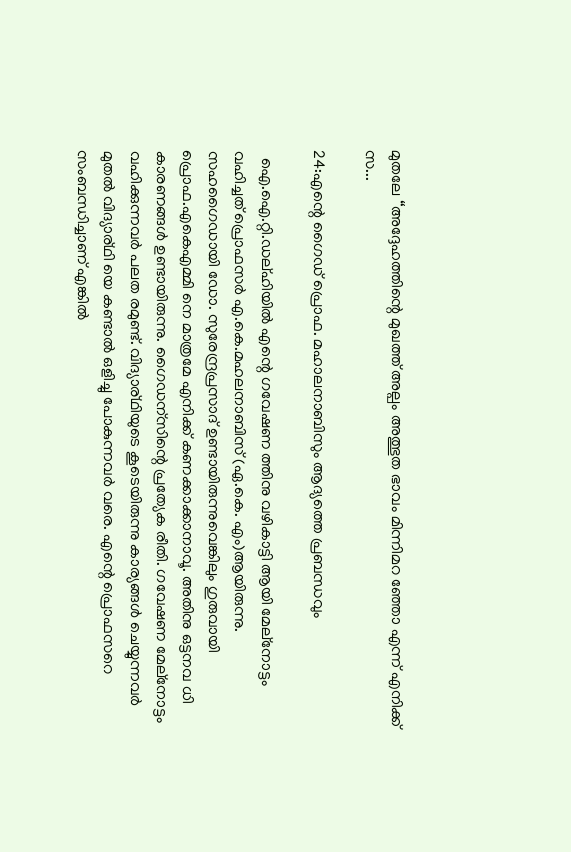മുതലേ “അദ്ദേഹത്തിന്റെ മുഖത്ത് അല്പം അത്ഭുത ഭാവം മിന്നിമറ ഞ്ഞോ എന്ന് എനിക്ക് സ...

24:എന്റെ ഗൈഡ് പ്രൊഫ. മഹാലനാബിസും ആദ്യത്തെ പ്രബന്ധവും

  ഐ.ഐ.റ്റി.ഡല്ഹിയില്‍ എന്റെ ഗവേഷണ ത്തിനു വഴികാട്ടി ആയി മേല്നോട്ടം വഹിച്ചത് പ്രൊഫസര്‍ എ.കെ.മഹലനാബിസ് (ഏ.കെ. എം)ആയിരുന്നു. സഹഗൈഡായി ഡോ. സുരേന്ദ്രപ്രസാദ് ഉണ്ടായിരുന്നുവെങ്കിലും ഗുരുവായി പ്രൊഫ.എകെഎമ്മി നെ മാത്രമേ എനിക്ക് കണക്കാക്കാനാവൂ. അതിനു ഒട്ടനവ ധി കാരണങ്ങള്‍ ഉണ്ടായിരുന്നു. ഗൈഡന്സിന്റെ പ്രത്യേക രീതി. ഗവേഷണ മേല്നോട്ടം വഹിക്കുന്നവര്‍ പലത രമുണ്ട്. വിദ്യാര്ഥിയുടെ കൂടെയിരുന്നു കാര്യങ്ങള്‍ ചെയ്യുന്നവര്‍ മുതല്‍ വിദ്യാര്ഥി യെ കണ്ടാല്‍ ഒളിച്ചു പോകുന്നവര്‍ വരെ. എന്റെ പ്രൊഫസറെ സംബന്ധിച്ചാണ് എങ്കില്‍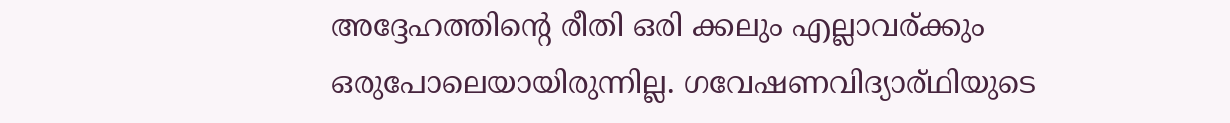അദ്ദേഹത്തിന്റെ രീതി ഒരി ക്കലും എല്ലാവര്ക്കും ഒരുപോലെയായിരുന്നില്ല. ഗവേഷണവിദ്യാര്ഥിയുടെ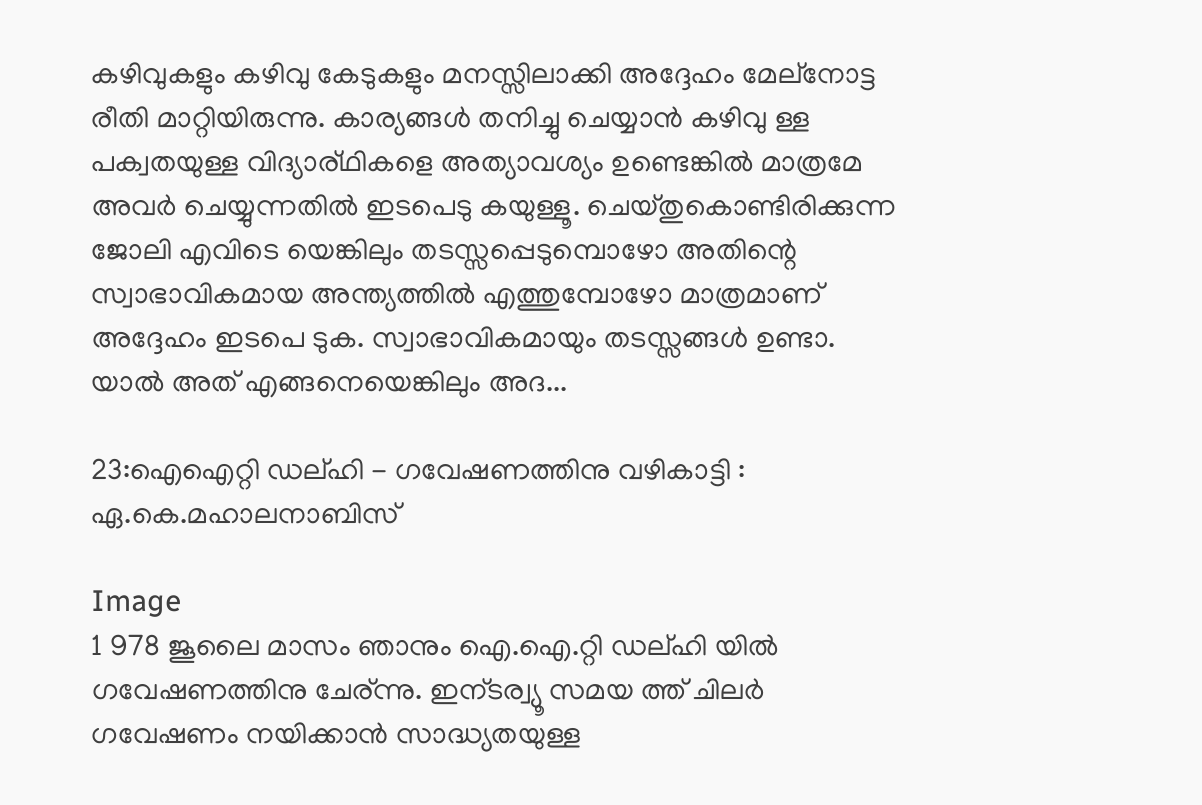കഴിവുകളും കഴിവു കേടുകളും മനസ്സിലാക്കി അദ്ദേഹം മേല്നോട്ട രീതി മാറ്റിയിരുന്നു. കാര്യങ്ങള്‍ തനിച്ചു ചെയ്യാന്‍ കഴിവു ള്ള പക്വതയുള്ള വിദ്യാര്ഥികളെ അത്യാവശ്യം ഉണ്ടെങ്കില്‍ മാത്രമേ അവര്‍ ചെയ്യുന്നതില്‍ ഇടപെടു കയുള്ളൂ. ചെയ്തുകൊണ്ടിരിക്കുന്ന ജോലി എവിടെ യെങ്കിലും തടസ്സപ്പെടുമ്പൊഴോ അതിന്റെ സ്വാഭാവികമായ അന്ത്യത്തില്‍ എത്തുമ്പോഴോ മാത്രമാണ് അദ്ദേഹം ഇടപെ ടുക. സ്വാഭാവികമായും തടസ്സങ്ങള്‍ ഉണ്ടാ. യാല്‍ അത് എങ്ങനെയെങ്കിലും അദ...

23:ഐഐറ്റി ഡല്ഹി - ഗവേഷണത്തിനു വഴികാട്ടി : ഏ.കെ.മഹാലനാബിസ്

Image
1 978 ജൂലൈ മാസം ഞാനും ഐ.ഐ.റ്റി ഡല്ഹി യില്‍ ഗവേഷണത്തിനു ചേര്ന്നു. ഇന്ടര്വ്യൂ സമയ ത്ത് ചിലര്‍ ഗവേഷണം നയിക്കാന്‍ സാദ്ധ്യതയുള്ള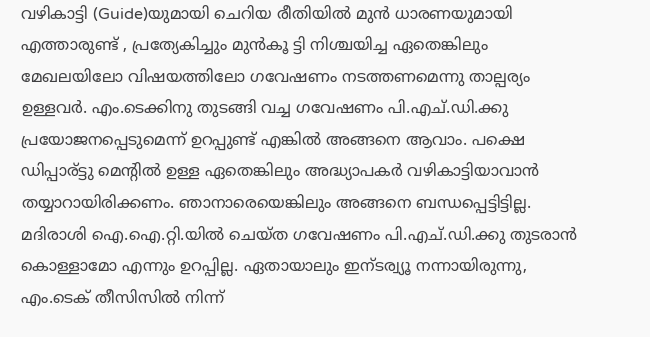വഴികാട്ടി (Guide)യുമായി ചെറിയ രീതിയില്‍ മുന്‍ ധാരണയുമായി എത്താരുണ്ട് , പ്രത്യേകിച്ചും മുന്‍കൂ ട്ടി നിശ്ചയിച്ച ഏതെങ്കിലും മേഖലയിലോ വിഷയത്തിലോ ഗവേഷണം നടത്തണമെന്നു താല്പര്യം ഉള്ളവര്‍. എം.ടെക്കിനു തുടങ്ങി വച്ച ഗവേഷണം പി.എച്.ഡി.ക്കു പ്രയോജനപ്പെടുമെന്ന് ഉറപ്പുണ്ട് എങ്കില്‍ അങ്ങനെ ആവാം. പക്ഷെ ഡിപ്പാര്ട്ടു മെന്റില്‍ ഉള്ള ഏതെങ്കിലും അദ്ധ്യാപകര്‍ വഴികാട്ടിയാവാന്‍ തയ്യാറായിരിക്കണം. ഞാനാരെയെങ്കിലും അങ്ങനെ ബന്ധപ്പെട്ടിട്ടില്ല. മദിരാശി ഐ.ഐ.റ്റി.യില്‍ ചെയ്ത ഗവേഷണം പി.എച്.ഡി.ക്കു തുടരാന്‍ കൊള്ളാമോ എന്നും ഉറപ്പില്ല. ഏതായാലും ഇന്ടര്വ്യൂ നന്നായിരുന്നു, എം.ടെക് തീസിസില്‍ നിന്ന്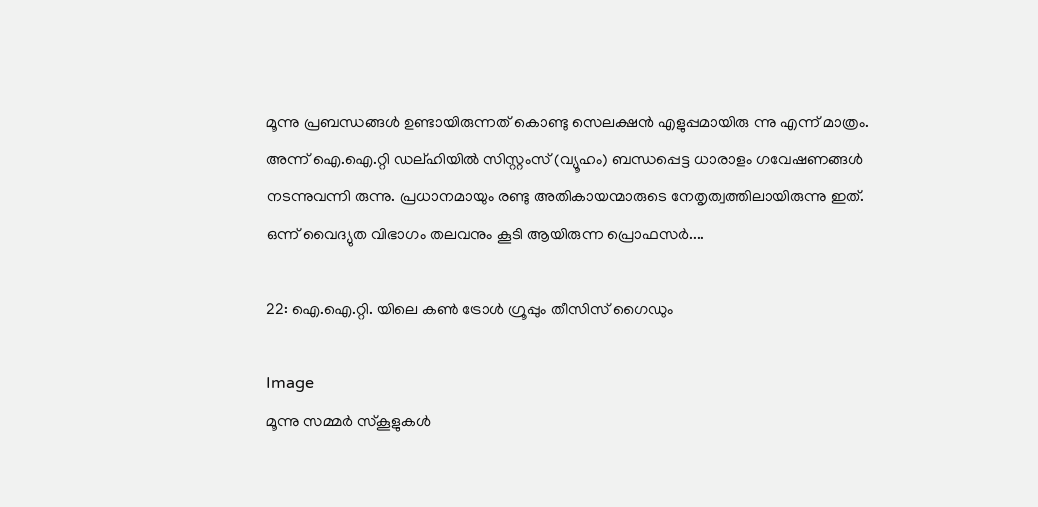മൂന്നു പ്രബന്ധങ്ങള്‍ ഉണ്ടായിരുന്നത് കൊണ്ടു സെലക്ഷന്‍ എളുപ്പമായിരു ന്നു എന്ന് മാത്രം. അന്ന് ഐ.ഐ.റ്റി ഡല്ഹിയില്‍ സിസ്റ്റംസ് (വ്യൂഹം) ബന്ധപ്പെട്ട ധാരാളം ഗവേഷണങ്ങള്‍ നടന്നുവന്നി രുന്നു. പ്രധാനമായും രണ്ടു അതികായന്മാരുടെ നേതൃത്വത്തിലായിരുന്നു ഇത്. ഒന്ന് വൈദ്യുത വിഭാഗം തലവനും കൂടി ആയിരുന്ന പ്രൊഫസര്‍....

22: ഐ.ഐ.റ്റി. യിലെ കണ്‍ ട്രോള്‍ ഗ്രൂപ്പും തീസിസ് ഗൈഡും

Image
മൂന്നു സമ്മര്‍ സ്കൂളുകള്‍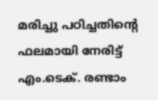മരിച്ചു പഠിച്ചതിന്റെ ഫലമായി നേരിട്ട് എം.ടെക്. രണ്ടാം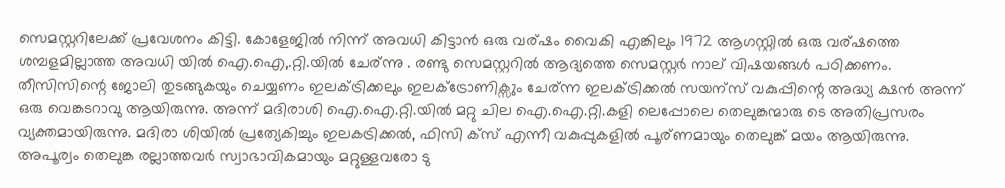സെമസ്റ്ററിലേക്ക് പ്രവേശനം കിട്ടി. കോളേജില്‍ നിന്ന് അവധി കിട്ടാന്‍ ഒരു വര്ഷം വൈകി എങ്കിലും 1972 ആഗസ്റ്റില്‍ ഒരു വര്ഷ‍ത്തെ ശമ്പളമില്ലാത്ത അവധി യില്‍ ഐ.ഐ,.റ്റി.യില്‍ ചേര്ന്നു . രണ്ടു സെമസ്റ്ററില്‍ ആദ്യത്തെ സെമസ്റ്റര്‍ നാല് വിഷയങ്ങള്‍ പഠിക്കണം. തീസിസിന്റെ ജോലി തുടങ്ങുകയും ചെയ്യണം ഇലക്ട്രിക്കലും ഇലക്ട്രോണിക്സും ചേര്ന്ന ഇലക്ട്രിക്കല്‍ സയന്സ് വകുപ്പിന്റെ അദ്ധ്യ ക്ഷന്‍ അന്ന് ഒരു വെങ്കടറാവു ആയിരുന്നു. അന്ന് മദിരാശി ഐ.ഐ.റ്റി.യില്‍ മറ്റു ചില ഐ.ഐ.റ്റി.കളി ലെപ്പോലെ തെലുങ്കന്മാരു ടെ അതിപ്രസരം വ്യക്തമായിരുന്നു. മദിരാ ശിയില്‍ പ്രത്യേകിച്ചും ഇലകട്രിക്കല്‍, ഫിസി ക്സ് എന്നീ വകുപ്പുകളില്‍ പൂര്ണമായും തെലുങ്ക്‌ മയം ആയിരുന്നു. അപൂര്വം‍ തെലുങ്ക രല്ലാത്തവര്‍ സ്വാഭാവികമായും മറ്റുള്ളവരോ ടു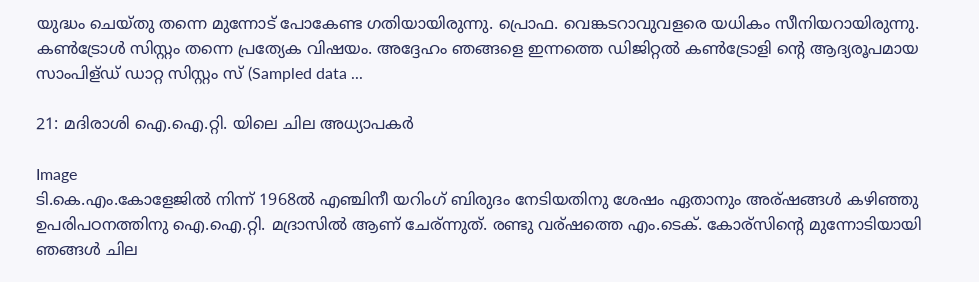യുദ്ധം ചെയ്തു തന്നെ മുന്നോട് പോകേണ്ട ഗതിയായിരുന്നു. പ്രൊഫ. വെങ്കടറാവുവളരെ യധികം സീനിയറായിരുന്നു. കണ്‍ട്രോള്‍ സിസ്റ്റം തന്നെ പ്രത്യേക വിഷയം. അദ്ദേഹം ഞങ്ങളെ ഇന്നത്തെ ഡിജിറ്റല്‍ കണ്‍ട്രോളി ന്റെ ആദ്യരൂപമായ സാംപിള്ഡ് ഡാറ്റ സിസ്റ്റം സ് (Sampled data ...

21: മദിരാശി ഐ.ഐ.റ്റി. യിലെ ചില അധ്യാപകര്‍

Image
ടി.കെ.എം.കോളേജില്‍ നിന്ന് 1968ല്‍ എഞ്ചിനീ യറിംഗ് ബിരുദം നേടിയതിനു ശേഷം ഏതാനും അര്ഷങ്ങള്‍ കഴിഞ്ഞു ഉപരിപഠനത്തിനു ഐ.ഐ.റ്റി. മദ്രാസില്‍ ആണ് ചേര്ന്നുത്‌. രണ്ടു വര്ഷത്തെ എം.ടെക്. കോര്സിന്റെ മുന്നോടിയായി ഞങ്ങള്‍ ചില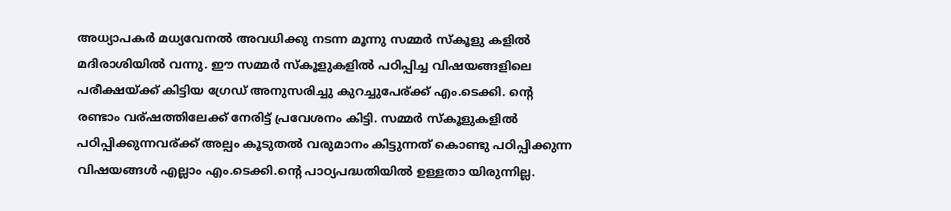അധ്യാപകര്‍ മധ്യവേനല്‍ അവധിക്കു നടന്ന മൂന്നു സമ്മര്‍ സ്കൂളു കളില്‍ മദിരാശിയില്‍ വന്നു. ഈ സമ്മര്‍ സ്കൂളുകളില്‍ പഠിപ്പിച്ച വിഷയങ്ങളിലെ പരീക്ഷയ്ക്ക് കിട്ടിയ ഗ്രേഡ് അനുസരിച്ചു കുറച്ചുപേര്ക്ക്‌ എം.ടെക്കി. ന്റെ രണ്ടാം വര്ഷത്തിലേക്ക് നേരിട്ട് പ്രവേശനം കിട്ടി. സമ്മര്‍ സ്കൂളുകളില്‍ പഠിപ്പിക്കുന്നവര്ക്ക് അല്പം കൂടുതല്‍ വരുമാനം കിട്ടുന്നത് കൊണ്ടു പഠിപ്പിക്കുന്ന വിഷയങ്ങള്‍ എല്ലാം എം.ടെക്കി.ന്റെ പാഠ്യപദ്ധതിയില്‍ ഉള്ളതാ യിരുന്നില്ല.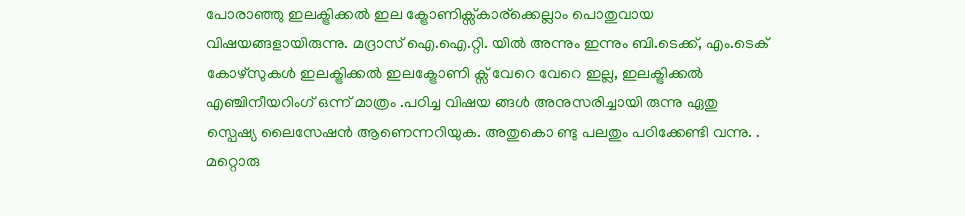പോരാഞ്ഞു ഇലക്ട്രിക്കല്‍ ഇല ക്ട്രോണിക്സ്കാര്ക്കെല്ലാം പൊതുവായ വിഷയങ്ങളായിരുന്നു. മദ്രാസ് ഐ.ഐ.റ്റി. യില്‍ അന്നും ഇന്നും ബി.ടെക്ക്, എം.ടെക് കോഴ്സുകള്‍ ഇലക്ട്രിക്കല്‍ ഇലക്ട്രോണി ക്സ് വേറെ വേറെ ഇല്ല, ഇലക്ട്രിക്കല്‍ എഞ്ചിനീയറിംഗ് ഒന്ന് മാത്രം .പഠിച്ച വിഷയ ങ്ങള്‍ അനുസരിച്ചായി രുന്നു ഏതു സ്പെഷ്യ ലൈസേഷന്‍ ആണെന്നറിയുക. അതുകൊ ണ്ടു പലതും പഠിക്കേണ്ടി വന്നു. . മറ്റൊരു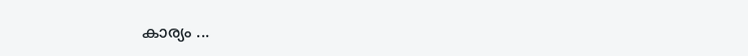കാര്യം ...